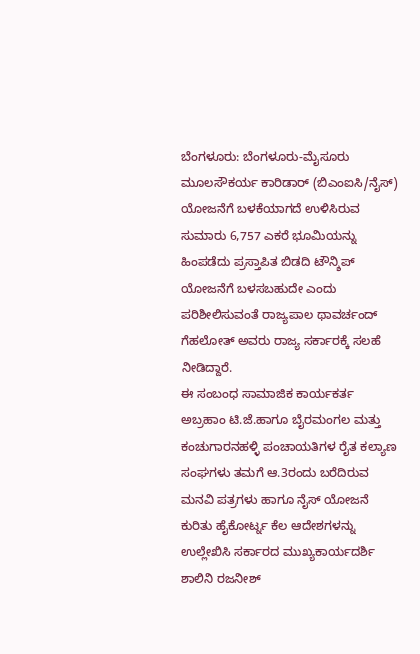ಬೆಂಗಳೂರು: ಬೆಂಗಳೂರು-ಮೈಸೂರು ಮೂಲಸೌಕರ್ಯ ಕಾರಿಡಾರ್ (ಬಿಎಂಐಸಿ/ನೈಸ್) ಯೋಜನೆಗೆ ಬಳಕೆಯಾಗದೆ ಉಳಿಸಿರುವ ಸುಮಾರು 6,757 ಎಕರೆ ಭೂಮಿಯನ್ನು ಹಿಂಪಡೆದು ಪ್ರಸ್ತಾಪಿತ ಬಿಡದಿ ಟೌನ್ಶಿಪ್ ಯೋಜನೆಗೆ ಬಳಸಬಹುದೇ ಎಂದು ಪರಿಶೀಲಿಸುವಂತೆ ರಾಜ್ಯಪಾಲ ಥಾವರ್ಚಂದ್ ಗೆಹಲೋತ್ ಅವರು ರಾಜ್ಯ ಸರ್ಕಾರಕ್ಕೆ ಸಲಹೆ ನೀಡಿದ್ದಾರೆ.
ಈ ಸಂಬಂಧ ಸಾಮಾಜಿಕ ಕಾರ್ಯಕರ್ತ ಅಬ್ರಹಾಂ ಟಿ.ಜೆ.ಹಾಗೂ ಬೈರಮಂಗಲ ಮತ್ತು ಕಂಚುಗಾರನಹಳ್ಳಿ ಪಂಚಾಯತಿಗಳ ರೈತ ಕಲ್ಯಾಣ ಸಂಘಗಳು ತಮಗೆ ಆ.3ರಂದು ಬರೆದಿರುವ ಮನವಿ ಪತ್ರಗಳು ಹಾಗೂ ನೈಸ್ ಯೋಜನೆ ಕುರಿತು ಹೈಕೋರ್ಟ್ನ ಕೆಲ ಆದೇಶಗಳನ್ನು ಉಲ್ಲೇಖಿಸಿ ಸರ್ಕಾರದ ಮುಖ್ಯಕಾರ್ಯದರ್ಶಿ ಶಾಲಿನಿ ರಜನೀಶ್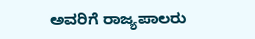ಅವರಿಗೆ ರಾಜ್ಯಪಾಲರು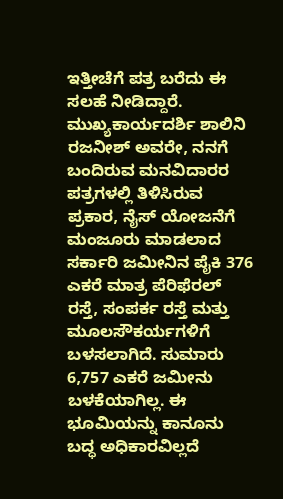ಇತ್ತೀಚೆಗೆ ಪತ್ರ ಬರೆದು ಈ ಸಲಹೆ ನೀಡಿದ್ದಾರೆ.
ಮುಖ್ಯಕಾರ್ಯದರ್ಶಿ ಶಾಲಿನಿ ರಜನೀಶ್ ಅವರೇ, ನನಗೆ ಬಂದಿರುವ ಮನವಿದಾರರ ಪತ್ರಗಳಲ್ಲಿ ತಿಳಿಸಿರುವ ಪ್ರಕಾರ, ನೈಸ್ ಯೋಜನೆಗೆ ಮಂಜೂರು ಮಾಡಲಾದ ಸರ್ಕಾರಿ ಜಮೀನಿನ ಪೈಕಿ 376 ಎಕರೆ ಮಾತ್ರ ಪೆರಿಫೆರಲ್ ರಸ್ತೆ, ಸಂಪರ್ಕ ರಸ್ತೆ ಮತ್ತು ಮೂಲಸೌಕರ್ಯಗಳಿಗೆ ಬಳಸಲಾಗಿದೆ. ಸುಮಾರು 6,757 ಎಕರೆ ಜಮೀನು ಬಳಕೆಯಾಗಿಲ್ಲ. ಈ ಭೂಮಿಯನ್ನು ಕಾನೂನು ಬದ್ಧ ಅಧಿಕಾರವಿಲ್ಲದೆ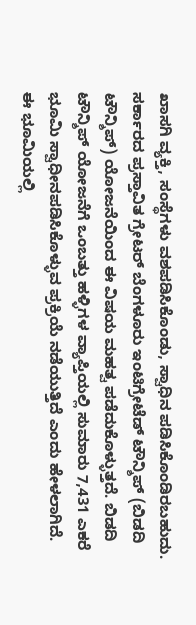ಖಾಸಗಿ ವ್ಯಕ್ತಿ, ಸಂಸ್ಥೆಗಳು ವಶಪಡಿಸಿಕೊಂಡು, ಸ್ವಾಧಿನ ಪಡಿಸಿಕೊಂಡಿರಬಹುದು. ಸರ್ಕಾರದ ಪ್ರಸ್ತಾವಿತ ಗ್ರೇಟರ್ ಬೆಂಗಳೂರು ಇಂಟಿಗ್ರೇಟೆಡ್ ಟೌನ್ಶಿಪ್ (ಬಿಡದಿ ಟೌನ್ಶಿಪ್) ಯೋಜನೆಯಿಂದ ಈ ವಿಷಯ ಮಹತ್ವ ಪಡೆದುಕೊಳ್ಳುತ್ತದೆ. ಬಿಡದಿ ಟೌನ್ಶಿಪ್ ಯೋಜನೆಗೆ ಒಂಬತ್ತು ಹಳ್ಳಿಗಳ ವ್ಯಾಪ್ತಿಯಲ್ಲಿ ಸುಮಾರು 7,431 ಎಕರೆ ಭೂಮಿ ಸ್ವಾಧೀನಪಡಿಸಿಕೊಳ್ಳುವ ಪ್ರಕ್ರಿಯೆ ನಡೆಯುತ್ತಿದೆ ಎಂದು ಹೇಳಲಾಗಿದೆ.
ಈ ಭೂಮಿಯಲ್ಲಿ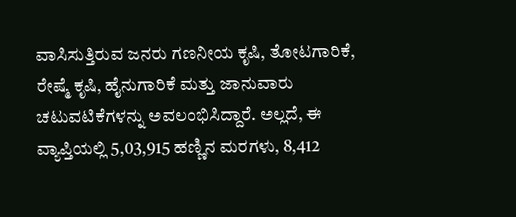ವಾಸಿಸುತ್ತಿರುವ ಜನರು ಗಣನೀಯ ಕೃಷಿ, ತೋಟಗಾರಿಕೆ, ರೇಷ್ಮೆ ಕೃಷಿ, ಹೈನುಗಾರಿಕೆ ಮತ್ತು ಜಾನುವಾರು ಚಟುವಟಿಕೆಗಳನ್ನು ಅವಲಂಭಿಸಿದ್ದಾರೆ. ಅಲ್ಲದೆ, ಈ ವ್ಯಾಪ್ತಿಯಲ್ಲಿ 5,03,915 ಹಣ್ಣಿನ ಮರಗಳು, 8,412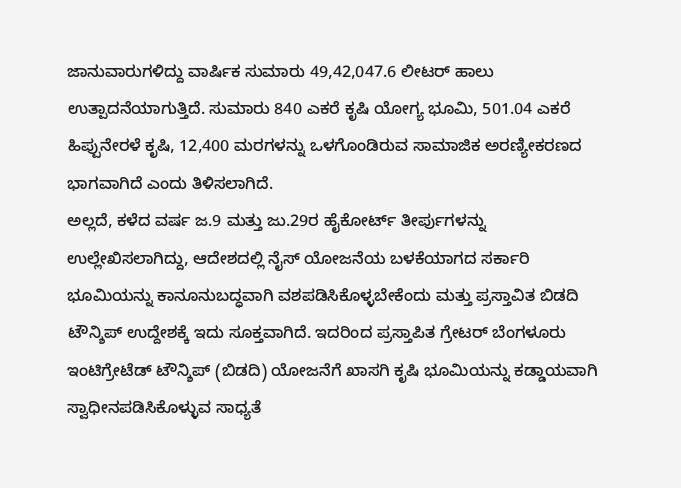ಜಾನುವಾರುಗಳಿದ್ದು ವಾರ್ಷಿಕ ಸುಮಾರು 49,42,047.6 ಲೀಟರ್ ಹಾಲು ಉತ್ಪಾದನೆಯಾಗುತ್ತಿದೆ. ಸುಮಾರು 840 ಎಕರೆ ಕೃಷಿ ಯೋಗ್ಯ ಭೂಮಿ, 501.04 ಎಕರೆ ಹಿಪ್ಪುನೇರಳೆ ಕೃಷಿ, 12,400 ಮರಗಳನ್ನು ಒಳಗೊಂಡಿರುವ ಸಾಮಾಜಿಕ ಅರಣ್ಯೀಕರಣದ ಭಾಗವಾಗಿದೆ ಎಂದು ತಿಳಿಸಲಾಗಿದೆ.
ಅಲ್ಲದೆ, ಕಳೆದ ವರ್ಷ ಜ.9 ಮತ್ತು ಜು.29ರ ಹೈಕೋರ್ಟ್ ತೀರ್ಪುಗಳನ್ನು ಉಲ್ಲೇಖಿಸಲಾಗಿದ್ದು, ಆದೇಶದಲ್ಲಿ ನೈಸ್ ಯೋಜನೆಯ ಬಳಕೆಯಾಗದ ಸರ್ಕಾರಿ ಭೂಮಿಯನ್ನು ಕಾನೂನುಬದ್ಧವಾಗಿ ವಶಪಡಿಸಿಕೊಳ್ಳಬೇಕೆಂದು ಮತ್ತು ಪ್ರಸ್ತಾವಿತ ಬಿಡದಿ ಟೌನ್ಶಿಪ್ ಉದ್ದೇಶಕ್ಕೆ ಇದು ಸೂಕ್ತವಾಗಿದೆ. ಇದರಿಂದ ಪ್ರಸ್ತಾಪಿತ ಗ್ರೇಟರ್ ಬೆಂಗಳೂರು ಇಂಟಿಗ್ರೇಟೆಡ್ ಟೌನ್ಶಿಪ್ (ಬಿಡದಿ) ಯೋಜನೆಗೆ ಖಾಸಗಿ ಕೃಷಿ ಭೂಮಿಯನ್ನು ಕಡ್ಡಾಯವಾಗಿ ಸ್ವಾಧೀನಪಡಿಸಿಕೊಳ್ಳುವ ಸಾಧ್ಯತೆ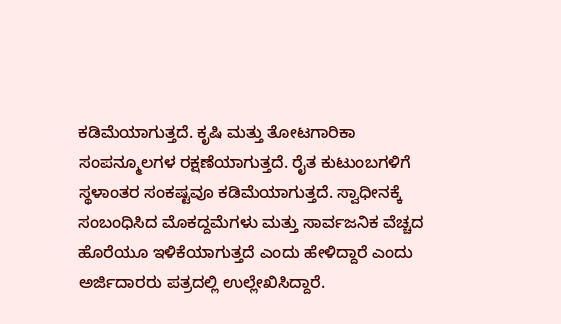ಕಡಿಮೆಯಾಗುತ್ತದೆ. ಕೃಷಿ ಮತ್ತು ತೋಟಗಾರಿಕಾ ಸಂಪನ್ಮೂಲಗಳ ರಕ್ಷಣೆಯಾಗುತ್ತದೆ. ರೈತ ಕುಟುಂಬಗಳಿಗೆ ಸ್ಥಳಾಂತರ ಸಂಕಷ್ಟವೂ ಕಡಿಮೆಯಾಗುತ್ತದೆ. ಸ್ವಾಧೀನಕ್ಕೆ ಸಂಬಂಧಿಸಿದ ಮೊಕದ್ದಮೆಗಳು ಮತ್ತು ಸಾರ್ವಜನಿಕ ವೆಚ್ಚದ ಹೊರೆಯೂ ಇಳಿಕೆಯಾಗುತ್ತದೆ ಎಂದು ಹೇಳಿದ್ದಾರೆ ಎಂದು ಅರ್ಜಿದಾರರು ಪತ್ರದಲ್ಲಿ ಉಲ್ಲೇಖಿಸಿದ್ದಾರೆ.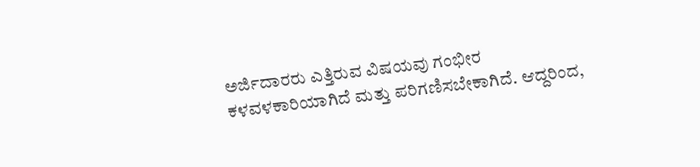ಅರ್ಜಿದಾರರು ಎತ್ತಿರುವ ವಿಷಯವು ಗಂಭೀರ ಕಳವಳಕಾರಿಯಾಗಿದೆ ಮತ್ತು ಪರಿಗಣಿಸಬೇಕಾಗಿದೆ. ಆದ್ದರಿಂದ,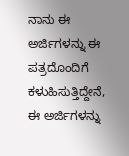ನಾನು ಈ ಅರ್ಜಿಗಳನ್ನು ಈ ಪತ್ರದೊಂದಿಗೆ ಕಳುಹಿಸುತ್ತಿದ್ದೇನೆ, ಈ ಅರ್ಜಿಗಳನ್ನು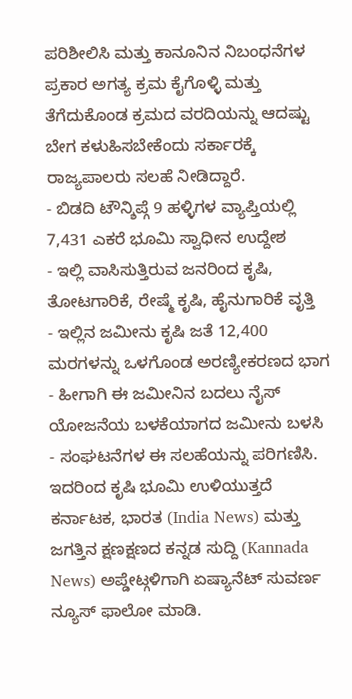ಪರಿಶೀಲಿಸಿ ಮತ್ತು ಕಾನೂನಿನ ನಿಬಂಧನೆಗಳ ಪ್ರಕಾರ ಅಗತ್ಯ ಕ್ರಮ ಕೈಗೊಳ್ಳಿ ಮತ್ತು ತೆಗೆದುಕೊಂಡ ಕ್ರಮದ ವರದಿಯನ್ನು ಆದಷ್ಟು ಬೇಗ ಕಳುಹಿಸಬೇಕೆಂದು ಸರ್ಕಾರಕ್ಕೆ ರಾಜ್ಯಪಾಲರು ಸಲಹೆ ನೀಡಿದ್ದಾರೆ.
- ಬಿಡದಿ ಟೌನ್ಶಿಪ್ಗೆ 9 ಹಳ್ಳಿಗಳ ವ್ಯಾಪ್ತಿಯಲ್ಲಿ 7,431 ಎಕರೆ ಭೂಮಿ ಸ್ವಾಧೀನ ಉದ್ದೇಶ
- ಇಲ್ಲಿ ವಾಸಿಸುತ್ತಿರುವ ಜನರಿಂದ ಕೃಷಿ, ತೋಟಗಾರಿಕೆ, ರೇಷ್ಮೆ ಕೃಷಿ, ಹೈನುಗಾರಿಕೆ ವೃತ್ತಿ
- ಇಲ್ಲಿನ ಜಮೀನು ಕೃಷಿ ಜತೆ 12,400 ಮರಗಳನ್ನು ಒಳಗೊಂಡ ಅರಣ್ಯೀಕರಣದ ಭಾಗ
- ಹೀಗಾಗಿ ಈ ಜಮೀನಿನ ಬದಲು ನೈಸ್ ಯೋಜನೆಯ ಬಳಕೆಯಾಗದ ಜಮೀನು ಬಳಸಿ
- ಸಂಘಟನೆಗಳ ಈ ಸಲಹೆಯನ್ನು ಪರಿಗಣಿಸಿ. ಇದರಿಂದ ಕೃಷಿ ಭೂಮಿ ಉಳಿಯುತ್ತದೆ
ಕರ್ನಾಟಕ, ಭಾರತ (India News) ಮತ್ತು ಜಗತ್ತಿನ ಕ್ಷಣಕ್ಷಣದ ಕನ್ನಡ ಸುದ್ದಿ (Kannada News) ಅಪ್ಡೇಟ್ಗಳಿಗಾಗಿ ಏಷ್ಯಾನೆಟ್ ಸುವರ್ಣ ನ್ಯೂಸ್ ಫಾಲೋ ಮಾಡಿ.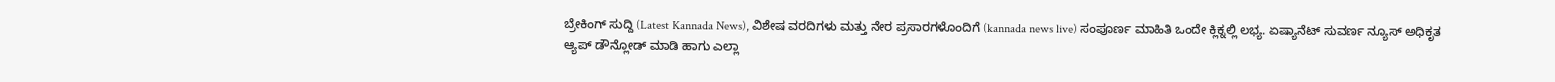ಬ್ರೇಕಿಂಗ್ ಸುದ್ದಿ (Latest Kannada News), ವಿಶೇಷ ವರದಿಗಳು ಮತ್ತು ನೇರ ಪ್ರಸಾರಗಳೊಂದಿಗೆ (kannada news live) ಸಂಪೂರ್ಣ ಮಾಹಿತಿ ಒಂದೇ ಕ್ಲಿಕ್ನಲ್ಲಿ ಲಭ್ಯ. ಏಷ್ಯಾನೆಟ್ ಸುವರ್ಣ ನ್ಯೂಸ್ ಅಧಿಕೃತ ಆ್ಯಪ್ ಡೌನ್ಲೋಡ್ ಮಾಡಿ ಹಾಗು ಎಲ್ಲಾ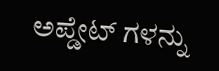ಅಪ್ಡೇಟ್ ಗಳನ್ನು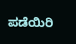ಪಡೆಯಿರಿ